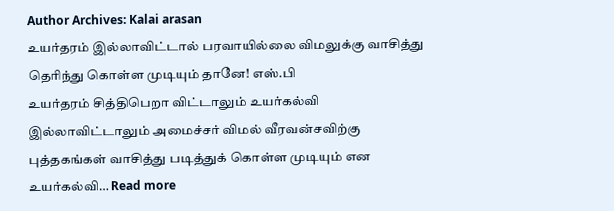Author Archives: Kalai arasan
உயர்தரம் இல்லாவிட்டால் பரவாயில்லை விமலுக்கு வாசித்து தெரிந்து கொள்ள முடியும் தானே! எஸ்.பி
உயர்தரம் சித்திபெறா விட்டாலும் உயர்கல்வி இல்லாவிட்டாலும் அமைச்சர் விமல் வீரவன்சவிற்கு புத்தகங்கள் வாசித்து படித்துக் கொள்ள முடியும் என உயர்கல்வி… Read more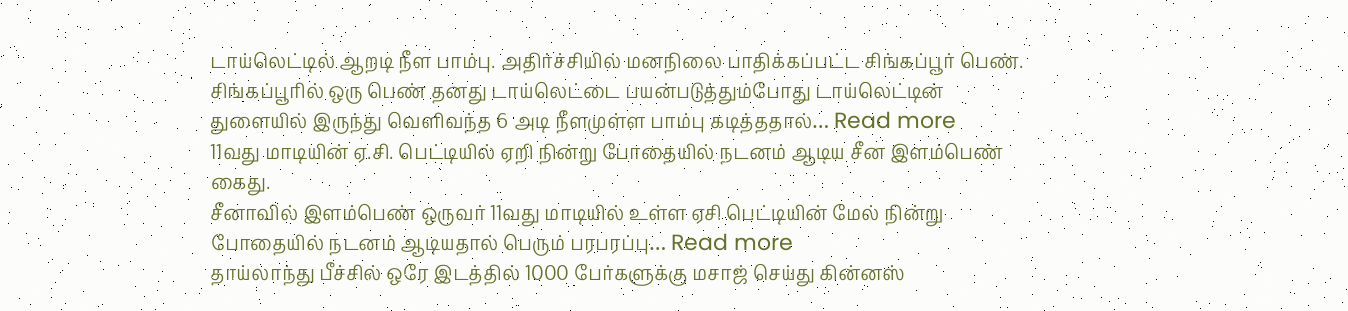டாய்லெட்டில் ஆறடி நீள பாம்பு. அதிர்ச்சியில் மனநிலை பாதிக்கப்பட்ட சிங்கப்பூர் பெண்.
சிங்கப்பூரில் ஒரு பெண் தனது டாய்லெட்டை பயன்படுத்தும்போது டாய்லெட்டின் துளையில் இருந்து வெளிவந்த 6 அடி நீளமுள்ள பாம்பு கடித்ததால்… Read more
11வது மாடியின் ஏ.சி. பெட்டியில் ஏறி நின்று போதையில் நடனம் ஆடிய சீன இளம்பெண் கைது.
சீனாவில் இளம்பெண் ஒருவர் 11வது மாடியில் உள்ள ஏசி பெட்டியின் மேல் நின்று போதையில் நடனம் ஆடியதால் பெரும் பரபரப்பு… Read more
தாய்லாந்து பீச்சில் ஒரே இடத்தில் 1000 பேர்களுக்கு மசாஜ் செய்து கின்னஸ்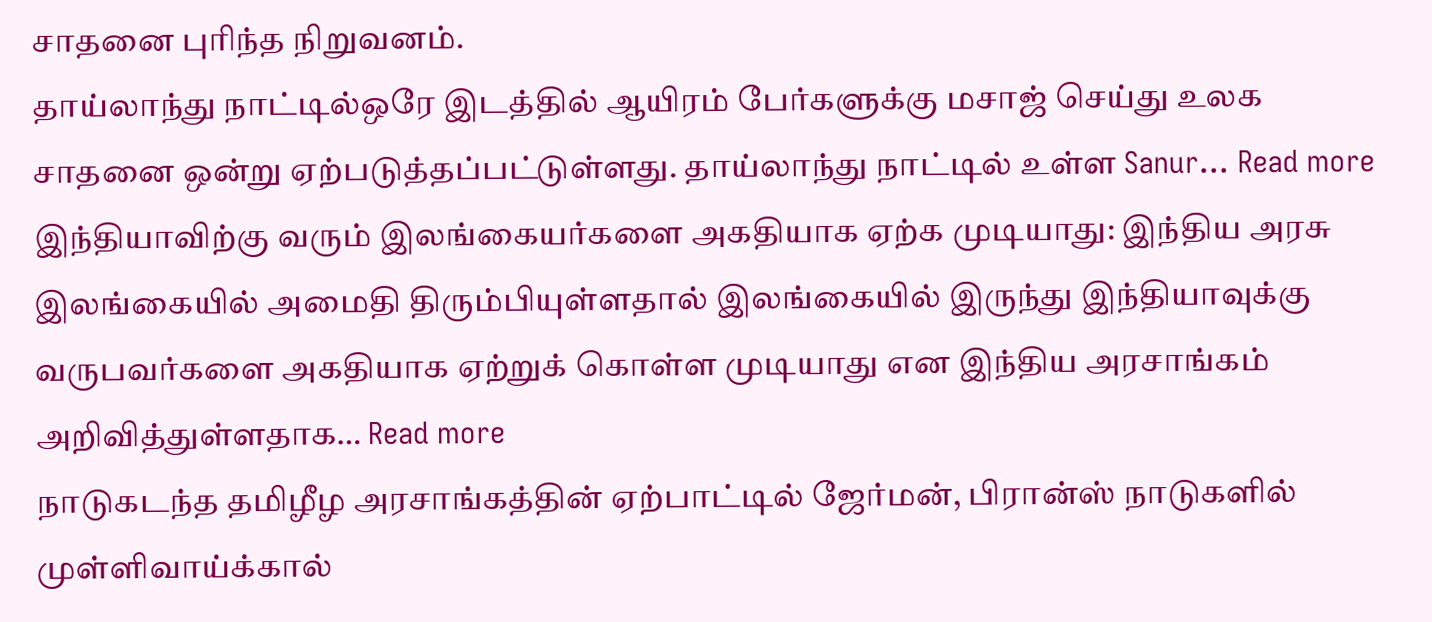சாதனை புரிந்த நிறுவனம்.
தாய்லாந்து நாட்டில்ஒரே இடத்தில் ஆயிரம் பேர்களுக்கு மசாஜ் செய்து உலக சாதனை ஒன்று ஏற்படுத்தப்பட்டுள்ளது. தாய்லாந்து நாட்டில் உள்ள Sanur… Read more
இந்தியாவிற்கு வரும் இலங்கையர்களை அகதியாக ஏற்க முடியாது: இந்திய அரசு
இலங்கையில் அமைதி திரும்பியுள்ளதால் இலங்கையில் இருந்து இந்தியாவுக்கு வருபவர்களை அகதியாக ஏற்றுக் கொள்ள முடியாது என இந்திய அரசாங்கம் அறிவித்துள்ளதாக… Read more
நாடுகடந்த தமிழீழ அரசாங்கத்தின் ஏற்பாட்டில் ஜேர்மன், பிரான்ஸ் நாடுகளில் முள்ளிவாய்க்கால்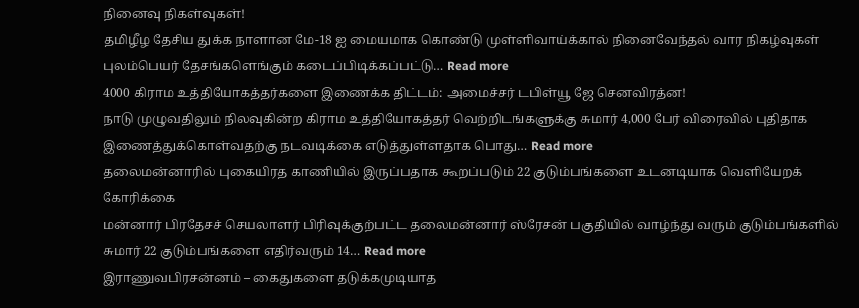நினைவு நிகள்வுகள்!
தமிழீழ தேசிய துக்க நாளான மே-18 ஐ மையமாக கொண்டு முள்ளிவாய்க்கால் நினைவேந்தல் வார நிகழ்வுகள் புலம்பெயர் தேசங்களெங்கும் கடைப்பிடிக்கப்பட்டு… Read more
4000 கிராம உத்தியோகத்தர்களை இணைக்க திட்டம்: அமைச்சர் டபிள்யூ ஜே செனவிரத்ன!
நாடு முழுவதிலும் நிலவுகின்ற கிராம உத்தியோகத்தர் வெற்றிடங்களுக்கு சுமார் 4,000 பேர் விரைவில் புதிதாக இணைத்துக்கொள்வதற்கு நடவடிக்கை எடுத்துள்ளதாக பொது… Read more
தலைமன்னாரில் புகையிரத காணியில் இருப்பதாக கூறப்படும் 22 குடும்பங்களை உடனடியாக வெளியேறக் கோரிக்கை
மன்னார் பிரதேசச் செயலாளர் பிரிவுக்குற்பட்ட தலைமன்னார் ஸ்ரேசன் பகுதியில் வாழ்ந்து வரும் குடும்பங்களில் சுமார் 22 குடும்பங்களை எதிர்வரும் 14… Read more
இராணுவபிரசன்னம் – கைதுகளை தடுக்கமுடியாத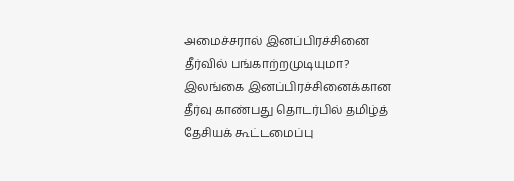அமைச்சரால் இனப்பிரச்சினை தீர்வில் பங்காற்றமுடியுமா?
இலங்கை இனப்பிரச்சினைக்கான தீர்வு காண்பது தொடர்பில் தமிழ்த் தேசியக் கூட்டமைப்பு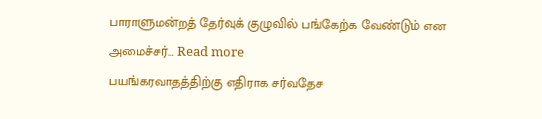பாராளுமன்றத் தேர்வுக் குழுவில் பங்கேற்க வேண்டும் என அமைச்சர்… Read more
பயங்கரவாதத்திற்கு எதிராக சர்வதேச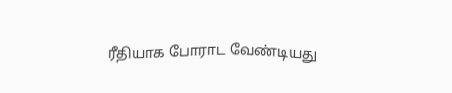ரீதியாக போராட வேண்டியது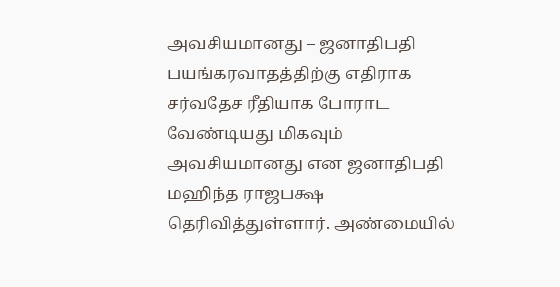அவசியமானது – ஜனாதிபதி
பயங்கரவாதத்திற்கு எதிராக சர்வதேச ரீதியாக போராட வேண்டியது மிகவும் அவசியமானது என ஜனாதிபதி மஹிந்த ராஜபக்ஷ தெரிவித்துள்ளார். அண்மையில்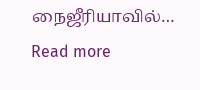நைஜீரியாவில்… Read more